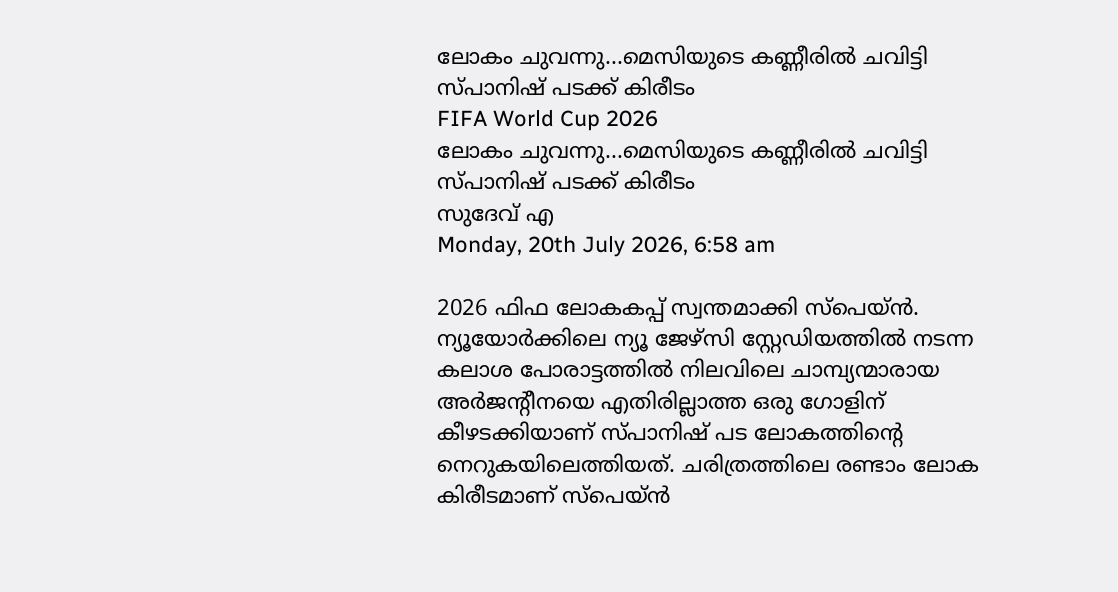ലോകം ചുവന്നു...മെസിയുടെ കണ്ണീരില്‍ ചവിട്ടി സ്പാനിഷ് പടക്ക് കിരീടം
FIFA World Cup 2026
ലോകം ചുവന്നു...മെസിയുടെ കണ്ണീരില്‍ ചവിട്ടി സ്പാനിഷ് പടക്ക് കിരീടം
സുദേവ് എ
Monday, 20th July 2026, 6:58 am

2026 ഫിഫ ലോകകപ്പ് സ്വന്തമാക്കി സ്‌പെയ്ന്‍. ന്യൂയോര്‍ക്കിലെ ന്യൂ ജേഴ്‌സി സ്റ്റേഡിയത്തില്‍ നടന്ന കലാശ പോരാട്ടത്തില്‍ നിലവിലെ ചാമ്പ്യന്മാരായ അര്‍ജന്റീനയെ എതിരില്ലാത്ത ഒരു ഗോളിന് കീഴടക്കിയാണ് സ്പാനിഷ് പട ലോകത്തിന്റെ നെറുകയിലെത്തിയത്. ചരിത്രത്തിലെ രണ്ടാം ലോക കിരീടമാണ് സ്‌പെയ്ന്‍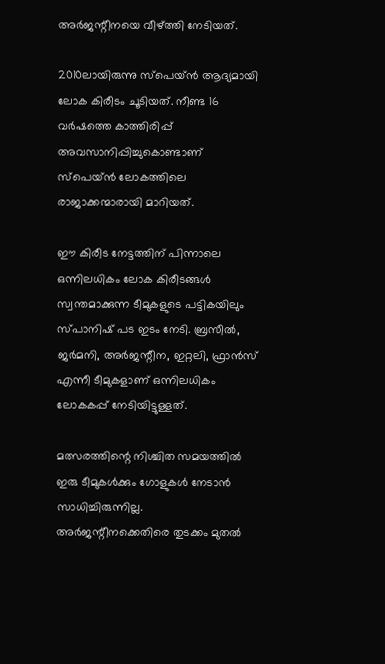അര്‍ജന്റീനയെ വീഴ്ത്തി നേടിയത്.

2010ലായിരുന്നു സ്പെയ്ന്‍ ആദ്യമായി ലോക കിരീടം ചൂടിയത്. നീണ്ട 16 വര്‍ഷത്തെ കാത്തിരിപ്പ് അവസാനിപ്പിച്ചുകൊണ്ടാണ് സ്‌പെയ്ന്‍ ലോകത്തിലെ രാജാക്കന്മാരായി മാറിയത്.

ഈ കിരീട നേട്ടത്തിന് പിന്നാലെ ഒന്നിലധികം ലോക കിരീടങ്ങള്‍ സ്വന്തമാക്കുന്ന ടീമുകളുടെ പട്ടികയിലും സ്പാനിഷ് പട ഇടം നേടി. ബ്രസീല്‍, ജര്‍മനി, അര്‍ജന്റീന, ഇറ്റലി, ഫ്രാന്‍സ് എന്നീ ടീമുകളാണ് ഒന്നിലധികം ലോകകപ്പ് നേടിയിട്ടുള്ളത്.

മത്സരത്തിന്റെ നിശ്ചിത സമയത്തില്‍ ഇരു ടീമുകള്‍ക്കും ഗോളുകള്‍ നേടാന്‍ സാധിച്ചിരുന്നില്ല. അര്‍ജന്റീനക്കെതിരെ തുടക്കം മുതല്‍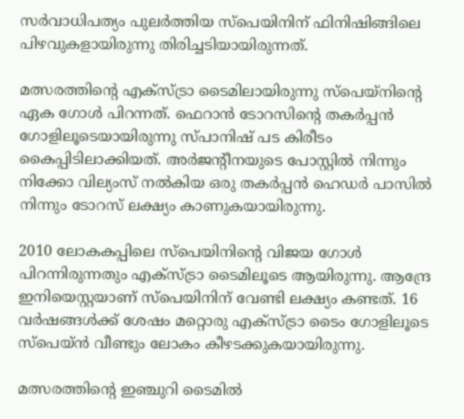സര്‍വാധിപത്യം പുലര്‍ത്തിയ സ്‌പെയിനിന് ഫിനിഷിങ്ങിലെ പിഴവുകളായിരുന്നു തിരിച്ചടിയായിരുന്നത്.

മത്സരത്തിന്റെ എക്‌സ്ട്രാ ടൈമിലായിരുന്നു സ്‌പെയ്‌നിന്റെ ഏക ഗോള്‍ പിറന്നത്. ഫെറാന്‍ ടോറസിന്റെ തകര്‍പ്പന്‍ ഗോളിലൂടെയായിരുന്നു സ്പാനിഷ് പട കിരീടം കൈപ്പിടിലാക്കിയത്. അര്‍ജന്റീനയുടെ പോസ്റ്റില്‍ നിന്നും നിക്കോ വില്യംസ് നല്‍കിയ ഒരു തകര്‍പ്പന്‍ ഹെഡര്‍ പാസില്‍ നിന്നും ടോറസ് ലക്ഷ്യം കാണുകയായിരുന്നു.

2010 ലോകകപ്പിലെ സ്‌പെയിനിന്റെ വിജയ ഗോള്‍ പിറന്നിരുന്നതും എക്‌സ്ട്രാ ടൈമിലൂടെ ആയിരുന്നു. ആന്ദ്രേ ഇനിയെസ്റ്റയാണ് സ്‌പെയിനിന് വേണ്ടി ലക്ഷ്യം കണ്ടത്. 16 വര്‍ഷങ്ങള്‍ക്ക് ശേഷം മറ്റൊരു എക്‌സ്ട്രാ ടൈം ഗോളിലൂടെ സ്‌പെയ്ന്‍ വീണ്ടും ലോകം കീഴടക്കുകയായിരുന്നു.

മത്സരത്തിന്റെ ഇഞ്ചുറി ടൈമില്‍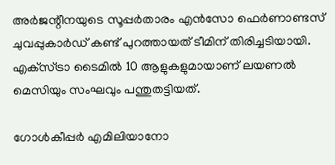അര്‍ജന്റീനയുടെ സൂപ്പര്‍താരം എന്‍സോ ഫെര്‍ണാണ്ടസ് ചുവപ്പുകാര്‍ഡ് കണ്ട് പുറത്തായത് ടീമിന് തിരിച്ചടിയായി. എക്‌സ്ട്രാ ടൈമില്‍ 10 ആളുകളുമായാണ് ലയണല്‍ മെസിയും സംഘവും പന്തുതട്ടിയത്.

ഗോള്‍കീപ്പര്‍ എമിലിയാനോ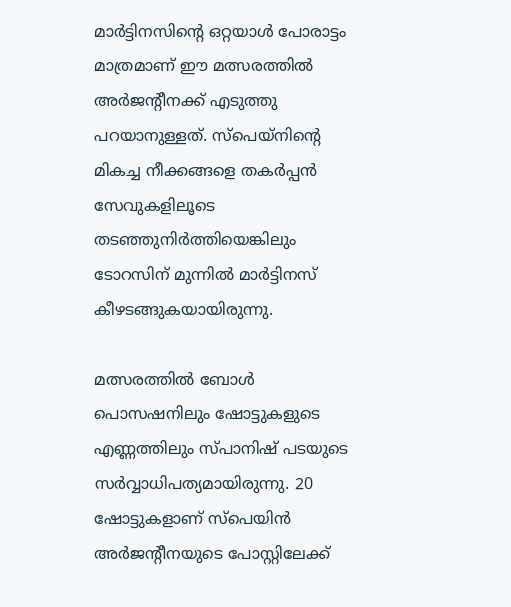മാര്‍ട്ടിനസിന്റെ ഒറ്റയാള്‍ പോരാട്ടം മാത്രമാണ് ഈ മത്സരത്തില്‍ അര്‍ജന്റീനക്ക് എടുത്തു പറയാനുള്ളത്. സ്‌പെയ്‌നിന്റെ മികച്ച നീക്കങ്ങളെ തകര്‍പ്പന്‍ സേവുകളിലൂടെ തടഞ്ഞുനിര്‍ത്തിയെങ്കിലും ടോറസിന് മുന്നില്‍ മാര്‍ട്ടിനസ് കീഴടങ്ങുകയായിരുന്നു.

മത്സരത്തില്‍ ബോള്‍ പൊസഷനിലും ഷോട്ടുകളുടെ എണ്ണത്തിലും സ്പാനിഷ് പടയുടെ സര്‍വ്വാധിപത്യമായിരുന്നു. 20 ഷോട്ടുകളാണ് സ്‌പെയിന്‍ അര്‍ജന്റീനയുടെ പോസ്റ്റിലേക്ക്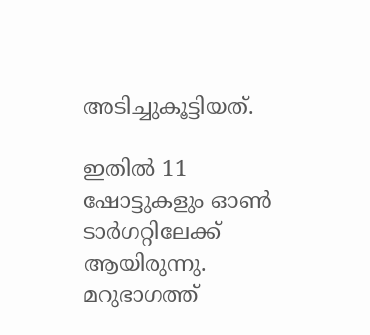അടിച്ചുകൂട്ടിയത്.

ഇതില്‍ 11 ഷോട്ടുകളും ഓണ്‍ ടാര്‍ഗറ്റിലേക്ക് ആയിരുന്നു. മറുഭാഗത്ത്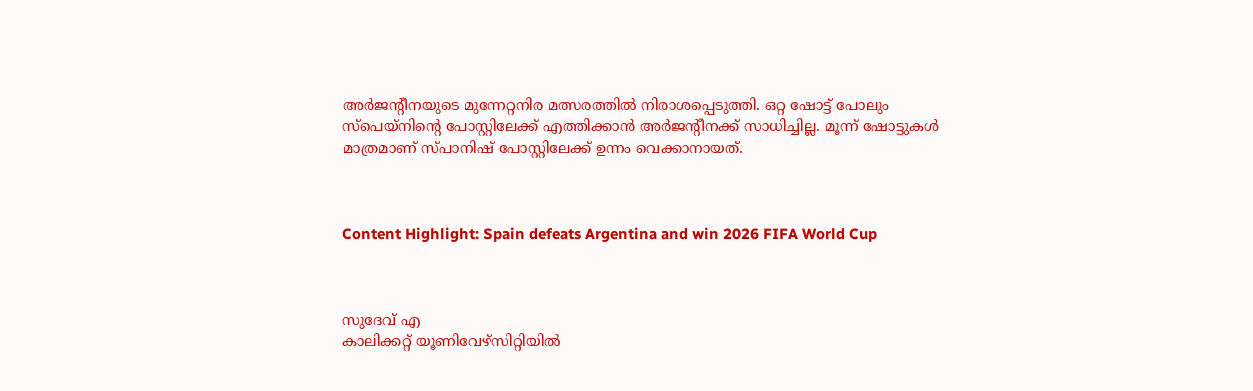അര്‍ജന്റീനയുടെ മുന്നേറ്റനിര മത്സരത്തില്‍ നിരാശപ്പെടുത്തി. ഒറ്റ ഷോട്ട് പോലും സ്‌പെയ്‌നിന്റെ പോസ്റ്റിലേക്ക് എത്തിക്കാന്‍ അര്‍ജന്റീനക്ക് സാധിച്ചില്ല. മൂന്ന് ഷോട്ടുകള്‍ മാത്രമാണ് സ്പാനിഷ് പോസ്റ്റിലേക്ക് ഉന്നം വെക്കാനായത്.



Content Highlight: Spain defeats Argentina and win 2026 FIFA World Cup



സുദേവ് എ
കാലിക്കറ്റ് യൂണിവേഴ്‌സിറ്റിയില്‍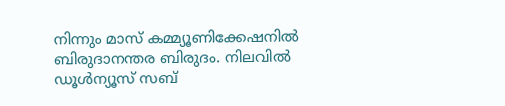നിന്നും മാസ് കമ്മ്യൂണിക്കേഷനില്‍ ബിരുദാനന്തര ബിരുദം. നിലവില്‍ ഡൂള്‍ന്യൂസ് സബ്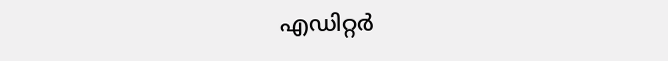എഡിറ്റര്‍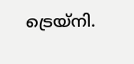ട്രെയ്‌നി.